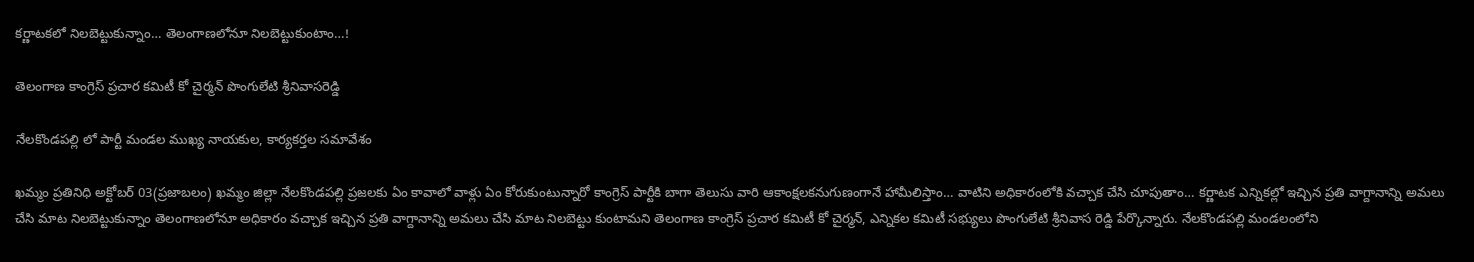కర్ణాటకలో నిలబెట్టుకున్నాం… తెలంగాణలోనూ నిలబెట్టుకుంటాం…!

తెలంగాణ కాంగ్రెస్ ప్రచార కమిటీ కో చైర్మన్ పొంగులేటి శ్రీనివాసరెడ్డి

నేలకొండపల్లి లో పార్టీ మండల ముఖ్య నాయకుల, కార్యకర్తల సమావేశం

ఖమ్మం ప్రతినిధి అక్టోబర్ 03(ప్రజాబలం) ఖమ్మం జిల్లా నేలకొండపల్లి ప్రజలకు ఏం కావాలో వాళ్లు ఏం కోరుకుంటున్నారో కాంగ్రెస్ పార్టీకి బాగా తెలుసు వారి ఆకాంక్షలకనుగుణంగానే హామీలిస్తాం… వాటిని అధికారంలోకి వచ్చాక చేసి చూపుతాం… కర్ణాటక ఎన్నికల్లో ఇచ్చిన ప్రతి వాగ్దానాన్ని అమలు చేసి మాట నిలబెట్టుకున్నాం తెలంగాణలోనూ అధికారం వచ్చాక ఇచ్చిన ప్రతి వాగ్దానాన్ని అమలు చేసి మాట నిలబెట్టు కుంటామని తెలంగాణ కాంగ్రెస్ ప్రచార కమిటీ కో చైర్మన్, ఎన్నికల కమిటీ సభ్యులు పొంగులేటి శ్రీనివాస రెడ్డి పేర్కొన్నారు. నేలకొండపల్లి మండలంలోని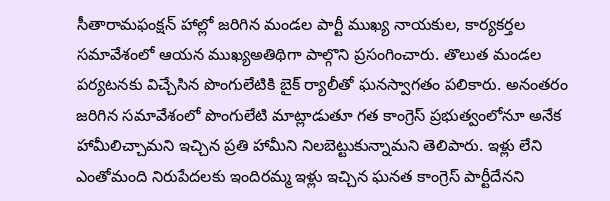సీతారామఫంక్షన్ హాల్లో జరిగిన మండల పార్టీ ముఖ్య నాయకుల, కార్యకర్తల సమావేశంలో ఆయన ముఖ్యఅతిథిగా పాల్గొని ప్రసంగించారు. తొలుత మండల పర్యటనకు విచ్చేసిన పొంగులేటికి బైక్ ర్యాలీతో ఘనస్వాగతం పలికారు. అనంతరం జరిగిన సమావేశంలో పొంగులేటి మాట్లాడుతూ గత కాంగ్రెస్ ప్రభుత్వంలోనూ అనేక హామీలిచ్చామని ఇచ్చిన ప్రతి హామీని నిలబెట్టుకున్నామని తెలిపారు. ఇళ్లు లేని ఎంతోమంది నిరుపేదలకు ఇందిరమ్మ ఇళ్లు ఇచ్చిన ఘనత కాంగ్రెస్ పార్టీదేనని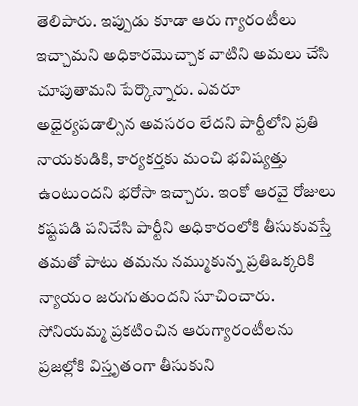తెలిపారు. ఇప్పుడు కూడా ఆరు గ్యారంటీలు ఇచ్చామని అధికారమొచ్చాక వాటిని అమలు చేసి చూపుతామని పేర్కొన్నారు. ఎవరూ అధైర్యపడాల్సిన అవసరం లేదని పార్టీలోని ప్రతి నాయకుడికి, కార్యకర్తకు మంచి భవిష్యత్తు ఉంటుందని భరోసా ఇచ్చారు. ఇంకో ఆరవై రోజులు కష్టపడి పనిచేసి పార్టీని అధికారంలోకి తీసుకువస్తే తమతో పాటు తమను నమ్ముకున్న ప్రతిఒక్కరికి న్యాయం జరుగుతుందని సూచించారు. సోనియమ్మ ప్రకటించిన ఆరుగ్యారంటీలను ప్రజల్లోకి విస్తృతంగా తీసుకుని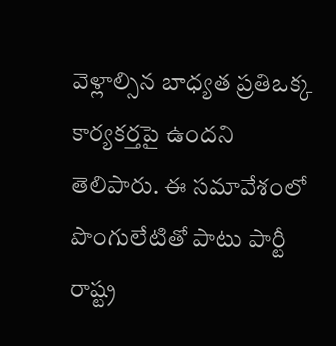వెళ్లాల్సిన బాధ్యత ప్రతిఒక్క కార్యకర్తపై ఉందని తెలిపారు. ఈ సమావేశంలో పొంగులేటితో పాటు పార్టీ రాష్ట్ర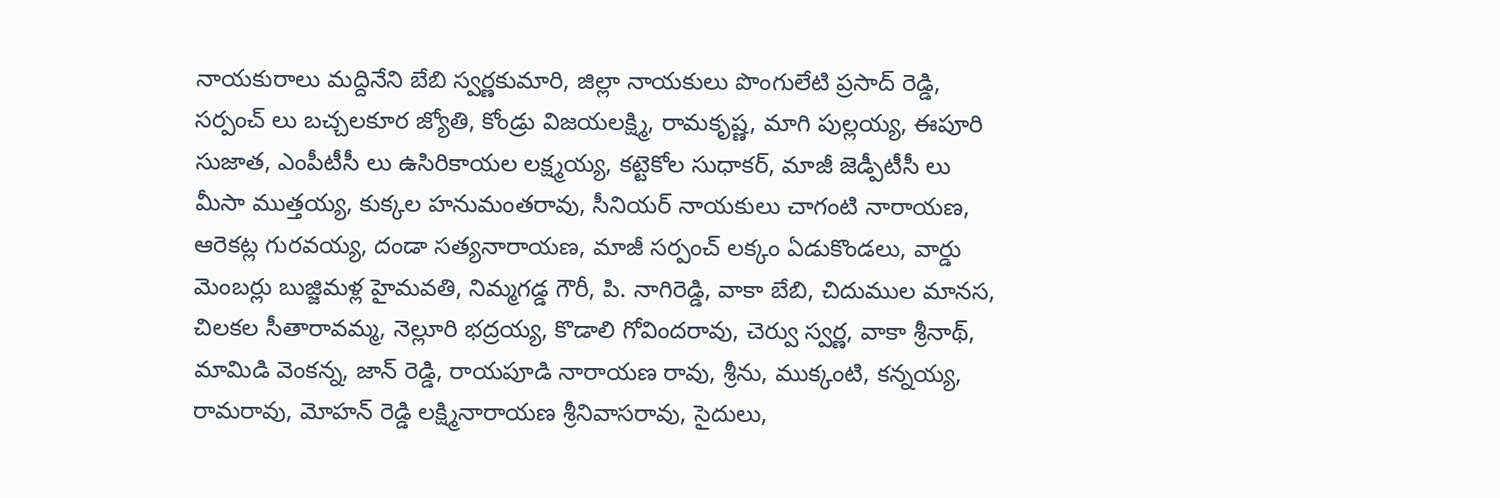నాయకురాలు మద్దినేని బేబి స్వర్ణకుమారి, జిల్లా నాయకులు పొంగులేటి ప్రసాద్ రెడ్డి, సర్పంచ్ లు బచ్చలకూర జ్యోతి, కోండ్రు విజయలక్ష్మి, రామకృష్ణ, మాగి పుల్లయ్య, ఈపూరి సుజాత, ఎంపీటీసీ లు ఉసిరికాయల లక్ష్మయ్య, కట్టెకోల సుధాకర్, మాజీ జెడ్పీటీసీ లు మీసా ముత్తయ్య, కుక్కల హనుమంతరావు, సీనియర్ నాయకులు చాగంటి నారాయణ, ఆరెకట్ల గురవయ్య, దండా సత్యనారాయణ, మాజీ సర్పంచ్ లక్కం ఏడుకొండలు, వార్డు మెంబర్లు బుజ్జిమళ్ల హైమవతి, నిమ్మగడ్డ గౌరీ, పి. నాగిరెడ్డి, వాకా బేబి, చిదుముల మానస, చిలకల సీతారావమ్మ, నెల్లూరి భద్రయ్య, కొడాలి గోవిందరావు, చెర్వు స్వర్ణ, వాకా శ్రీనాథ్, మామిడి వెంకన్న, జాన్ రెడ్డి, రాయపూడి నారాయణ రావు, శ్రీను, ముక్కంటి, కన్నయ్య, రామరావు, మోహన్ రెడ్డి లక్ష్మినారాయణ శ్రీనివాసరావు, సైదులు,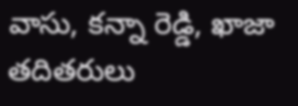వాసు, కన్నా రెడ్డి, ఖాజా తదితరులు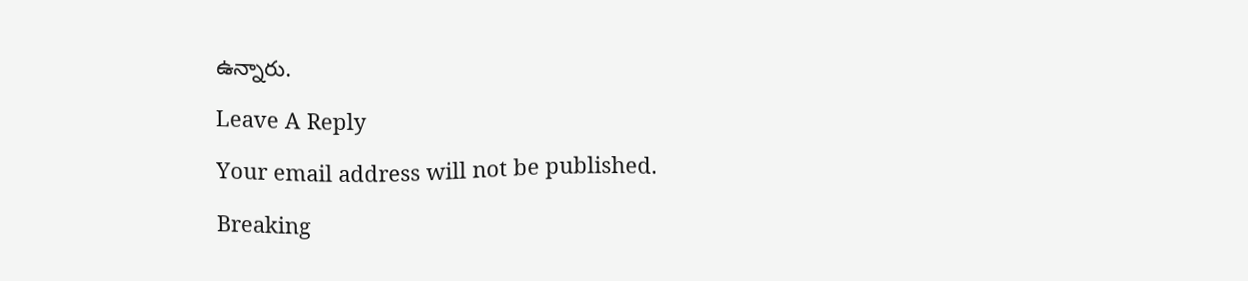ఉన్నారు.

Leave A Reply

Your email address will not be published.

Breaking